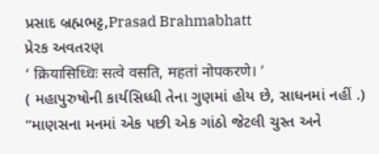પ્રસાદ બ્રહ્મભટ્ટ,Prasad Brahmabhatt
પ્રેરક અવતરણ
‘ क्रियासिध्धिः सत्वे वसति, महतां नोपकरणे। ’
( મહાપુરુષોની કાર્યસિધ્ધી તેના ગુણમાં હોય છે, સાધનમાં નહીં .)
“માણસના મનમાં એક પછી એક ગાંઠો જેટલી ચુસ્ત અને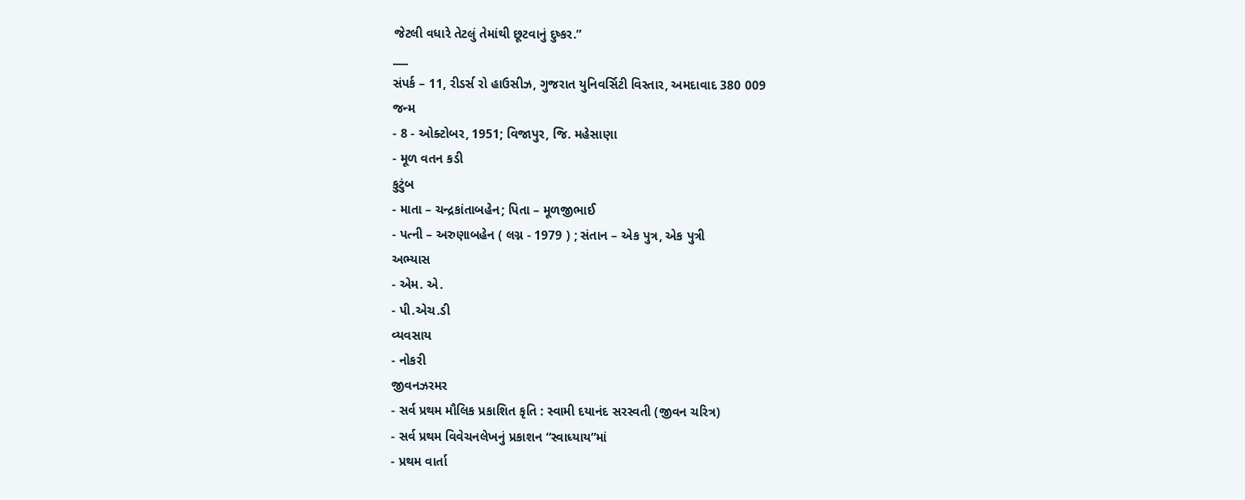જેટલી વધારે તેટલું તેમાંથી છૂટવાનું દુષ્કર.”
___
સંપર્ક – 11, રીડર્સ રો હાઉસીઝ, ગુજરાત યુનિવર્સિટી વિસ્તાર, અમદાવાદ 380 009
જન્મ
- 8 - ઓક્ટોબર, 1951; વિજાપુર, જિ. મહેસાણા
- મૂળ વતન કડી
કુટુંબ
- માતા – ચન્દ્રકાંતાબહેન; પિતા – મૂળજીભાઈ
- પત્ની – અરુણાબહેન ( લગ્ન - 1979 ) ; સંતાન – એક પુત્ર, એક પુત્રી
અભ્યાસ
- એમ. એ.
- પી.એચ.ડી
વ્યવસાય
- નોકરી
જીવનઝરમર
- સર્વ પ્રથમ મૌલિક પ્રકાશિત કૃતિ : સ્વામી દયાનંદ સરસ્વતી (જીવન ચરિત્ર)
- સર્વ પ્રથમ વિવેચનલેખનું પ્રકાશન “સ્વાધ્યાય”માં
- પ્રથમ વાર્તા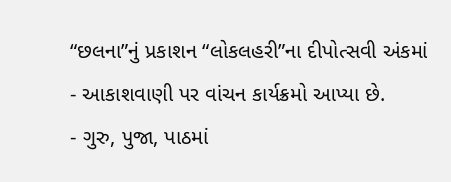“છલના”નું પ્રકાશન “લોકલહરી”ના દીપોત્સવી અંકમાં
- આકાશવાણી પર વાંચન કાર્યક્રમો આપ્યા છે.
- ગુરુ, પુજા, પાઠમાં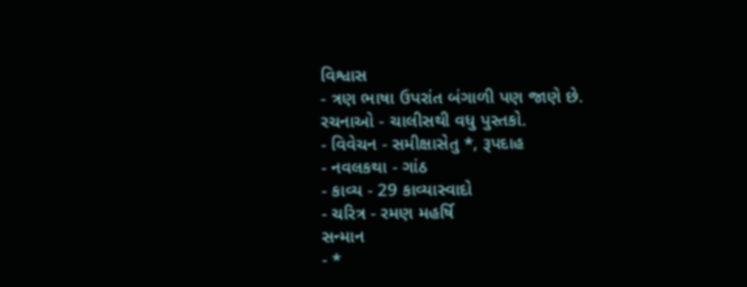વિશ્વાસ
- ત્રણ ભાષા ઉપરાંત બંગાળી પણ જાણે છે.
રચનાઓ - ચાલીસથી વધુ પુસ્તકો.
- વિવેચન - સમીક્ષાસેતુ *, રૂપદાહ
- નવલકથા - ગાંઠ
- કાવ્ય - 29 કાવ્યાસ્વાદો
- ચરિત્ર - રમણ મહર્ષિ
સન્માન
- *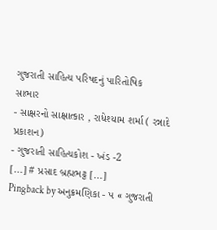ગુજરાતી સાહિત્ય પરિષદનું પારિતોષિક
સાભાર
- સાક્ષરનો સાક્ષાત્કાર , રાધેશ્યામ શર્મા ( રન્નાદે પ્રકાશન)
- ગુજરાતી સાહિત્યકોશ - ખંડ -2
[...] # પ્રસાદ બ્રહ્મભટ્ટ [...]
Pingback by અનુક્રમણિકા - પ « ગુજરાતી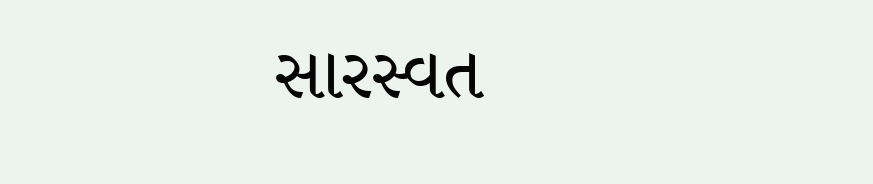સારસ્વત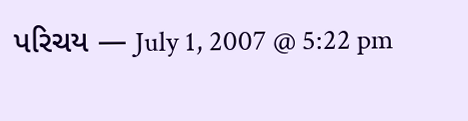પરિચય — July 1, 2007 @ 5:22 pm